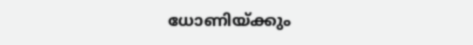ധോണിയ്ക്കും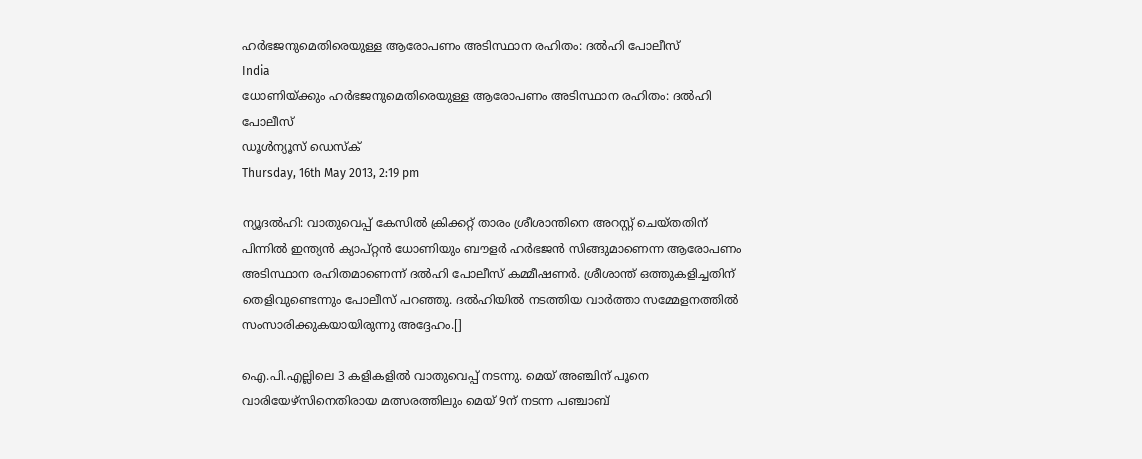ഹര്‍ഭജനുമെതിരെയുള്ള ആരോപണം അടിസ്ഥാന രഹിതം: ദല്‍ഹി പോലീസ്
India
ധോണിയ്ക്കും ഹര്‍ഭജനുമെതിരെയുള്ള ആരോപണം അടിസ്ഥാന രഹിതം: ദല്‍ഹി പോലീസ്
ഡൂള്‍ന്യൂസ് ഡെസ്‌ക്
Thursday, 16th May 2013, 2:19 pm

ന്യൂദല്‍ഹി: വാതുവെപ്പ് കേസില്‍ ക്രിക്കറ്റ് താരം ശ്രീശാന്തിനെ അറസ്റ്റ് ചെയ്തതിന് പിന്നില്‍ ഇന്ത്യന്‍ ക്യാപ്റ്റന്‍ ധോണിയും ബൗളര്‍ ഹര്‍ഭജന്‍ സിങ്ങുമാണെന്ന ആരോപണം അടിസ്ഥാന രഹിതമാണെന്ന് ദല്‍ഹി പോലീസ് കമ്മീഷണര്‍. ശ്രീശാന്ത് ഒത്തുകളിച്ചതിന് തെളിവുണ്ടെന്നും പോലീസ് പറഞ്ഞു. ദല്‍ഹിയില്‍ നടത്തിയ വാര്‍ത്താ സമ്മേളനത്തില്‍ സംസാരിക്കുകയായിരുന്നു അദ്ദേഹം.[]

ഐ.പി.എല്ലിലെ 3 കളികളില്‍ വാതുവെപ്പ് നടന്നു. മെയ് അഞ്ചിന് പൂനെ വാരിയേഴ്‌സിനെതിരായ മത്സരത്തിലും മെയ് 9ന് നടന്ന പഞ്ചാബ്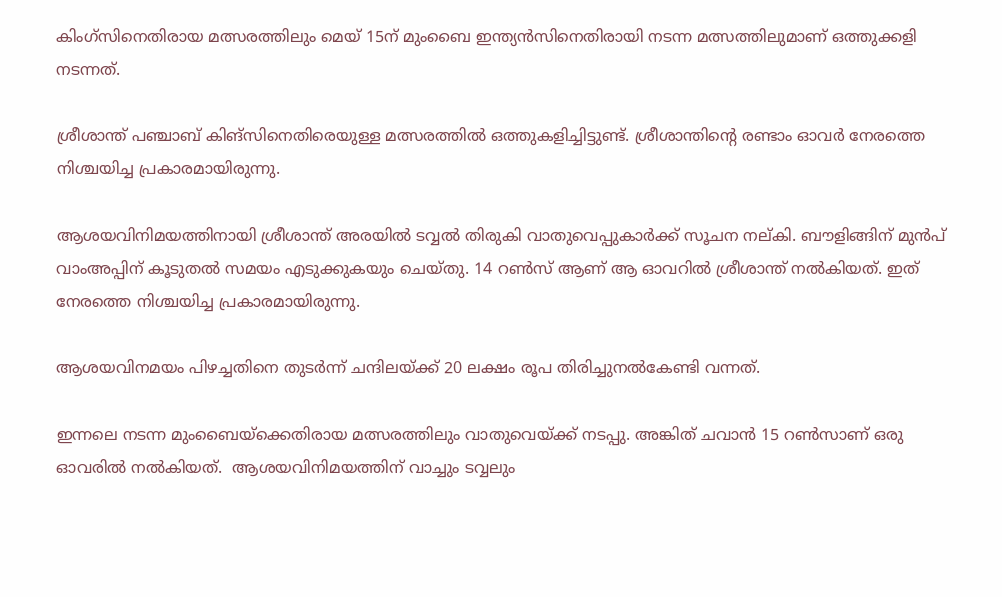കിംഗ്‌സിനെതിരായ മത്സരത്തിലും മെയ് 15ന് മുംബൈ ഇന്ത്യന്‍സിനെതിരായി നടന്ന മത്സത്തിലുമാണ് ഒത്തുക്കളി നടന്നത്.

ശ്രീശാന്ത് പഞ്ചാബ് കിങ്‌സിനെതിരെയുള്ള മത്സരത്തില്‍ ഒത്തുകളിച്ചിട്ടുണ്ട്. ശ്രീശാന്തിന്റെ രണ്ടാം ഓവര്‍ നേരത്തെ നിശ്ചയിച്ച പ്രകാരമായിരുന്നു.

ആശയവിനിമയത്തിനായി ശ്രീശാന്ത് അരയില്‍ ടവ്വല്‍ തിരുകി വാതുവെപ്പുകാര്‍ക്ക് സൂചന നല്കി. ബൗളിങ്ങിന് മുന്‍പ് വാംഅപ്പിന് കൂടുതല്‍ സമയം എടുക്കുകയും ചെയ്തു. 14 റണ്‍സ് ആണ് ആ ഓവറില്‍ ശ്രീശാന്ത് നല്‍കിയത്. ഇത് നേരത്തെ നിശ്ചയിച്ച പ്രകാരമായിരുന്നു.

ആശയവിനമയം പിഴച്ചതിനെ തുടര്‍ന്ന് ചന്ദിലയ്ക്ക് 20 ലക്ഷം രൂപ തിരിച്ചുനല്‍കേണ്ടി വന്നത്.

ഇന്നലെ നടന്ന മുംബൈയ്‌ക്കെതിരായ മത്സരത്തിലും വാതുവെയ്ക്ക് നടപ്പു. അങ്കിത് ചവാന്‍ 15 റണ്‍സാണ് ഒരു ഓവരില്‍ നല്‍കിയത്.  ആശയവിനിമയത്തിന് വാച്ചും ടവ്വലും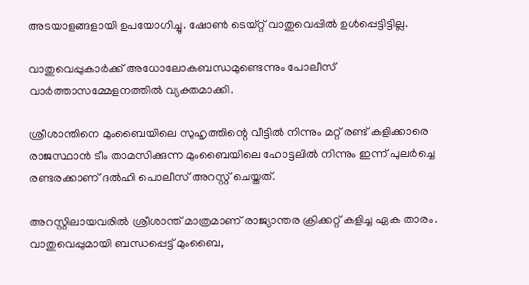അടയാളങ്ങളായി ഉപയോഗിച്ചു. ഷോണ്‍ ടെയ്റ്റ് വാതുവെപ്പില്‍ ഉള്‍പ്പെട്ടിട്ടില്ല.

വാതുവെപ്പുകാര്‍ക്ക് അധോലോകബന്ധമുണ്ടെന്നും പോലീസ് വാര്‍ത്താസമ്മേളനത്തില്‍ വ്യക്തമാക്കി.

ശ്രീശാന്തിനെ മുംബൈയിലെ സുഹൃത്തിന്റെ വീട്ടില്‍ നിന്നും മറ്റ് രണ്ട് കളിക്കാരെ രാജസ്ഥാന്‍ ടീം താമസിക്കുന്ന മുംബൈയിലെ ഹോട്ടലില്‍ നിന്നും ഇന്ന് പുലര്‍ച്ചെ രണ്ടരക്കാണ് ദല്‍ഹി പൊലീസ് അറസ്റ്റ് ചെയ്തത്.

അറസ്റ്റിലായവരില്‍ ശ്രീശാന്ത് മാത്രമാണ് രാജ്യാന്തര ക്രിക്കറ്റ് കളിച്ച ഏക താരം. വാതുവെപ്പുമായി ബന്ധപ്പെട്ട് മുംബൈ,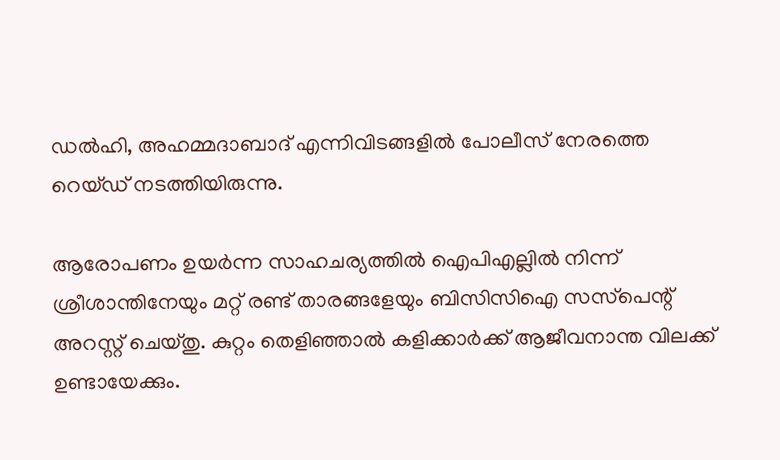ഡല്‍ഹി, അഹമ്മദാബാദ് എന്നിവിടങ്ങളില്‍ പോലീസ് നേരത്തെ റെയ്ഡ് നടത്തിയിരുന്നു.

ആരോപണം ഉയര്‍ന്ന സാഹചര്യത്തില്‍ ഐപിഎല്ലില്‍ നിന്ന് ശ്രീശാന്തിനേയും മറ്റ് രണ്ട് താരങ്ങളേയും ബിസിസിഐ സസ്‌പെന്റ് അറസ്റ്റ് ചെയ്തു. കുറ്റം തെളിഞ്ഞാല്‍ കളിക്കാര്‍ക്ക് ആജീവനാന്ത വിലക്ക് ഉണ്ടായേക്കും.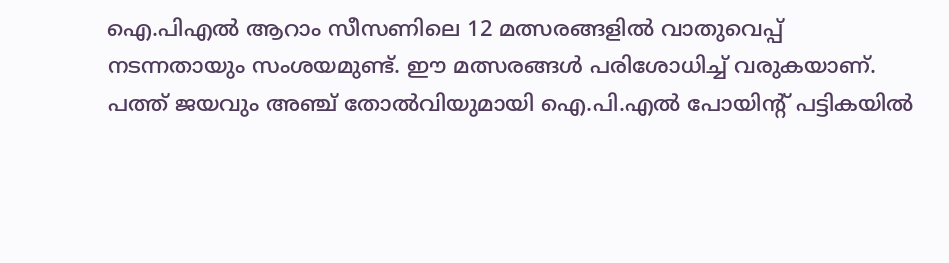ഐ.പിഎല്‍ ആറാം സീസണിലെ 12 മത്സരങ്ങളില്‍ വാതുവെപ്പ് നടന്നതായും സംശയമുണ്ട്. ഈ മത്സരങ്ങള്‍ പരിശോധിച്ച് വരുകയാണ്. പത്ത് ജയവും അഞ്ച് തോല്‍വിയുമായി ഐ.പി.എല്‍ പോയിന്റ് പട്ടികയില്‍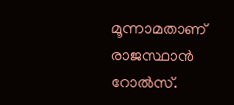മൂന്നാമതാണ് രാജസ്ഥാന്‍ റോല്‍സ്.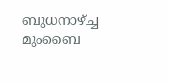ബുധനാഴ്ച്ച മുംബൈ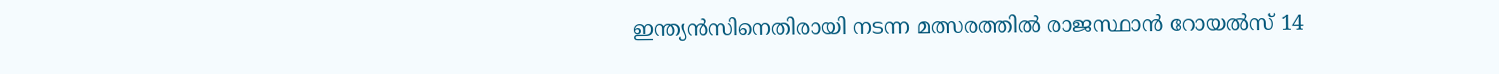ഇന്ത്യന്‍സിനെതിരായി നടന്ന മത്സരത്തില്‍ രാജസ്ഥാന്‍ റോയല്‍സ് 14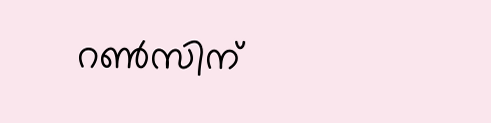റണ്‍സിന്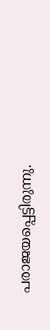പരാജയപ്പെട്ടിരുന്നു.